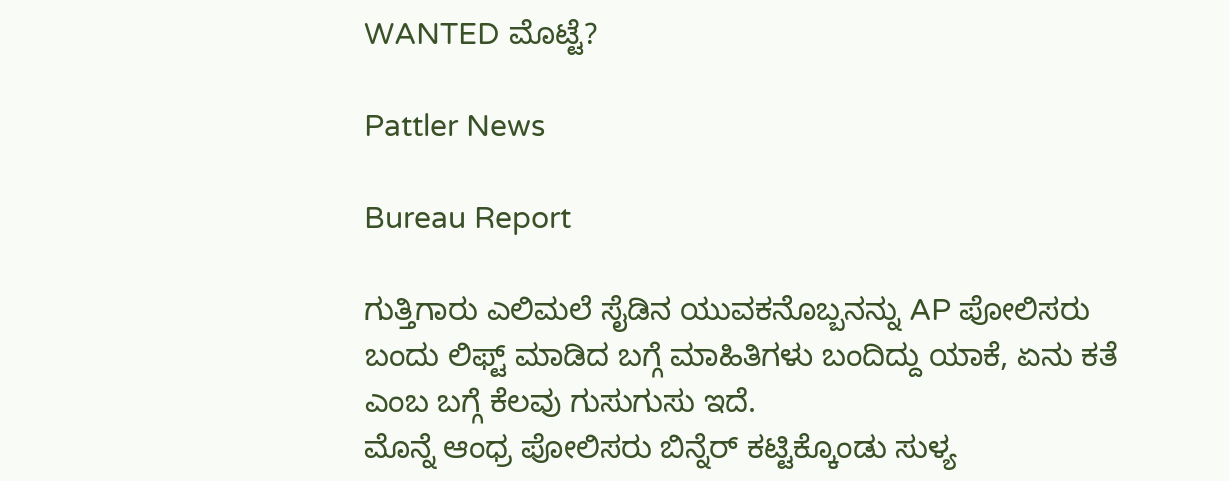WANTED ಮೊಟ್ಟೆ?

Pattler News

Bureau Report

ಗುತ್ತಿಗಾರು ಎಲಿಮಲೆ ಸೈಡಿನ ಯುವಕನೊಬ್ಬನನ್ನು AP ಪೋಲಿಸರು ಬಂದು ಲಿಫ್ಟ್ ಮಾಡಿದ ಬಗ್ಗೆ ಮಾಹಿತಿಗಳು ಬಂದಿದ್ದು ಯಾಕೆ, ಏನು ಕತೆ ಎಂಬ ಬಗ್ಗೆ ಕೆಲವು ಗುಸುಗುಸು ಇದೆ.
ಮೊನ್ನೆ ಆಂಧ್ರ ಪೋಲಿಸರು ಬಿನ್ನೆರ್ ಕಟ್ಟಿಕ್ಕೊಂಡು ಸುಳ್ಯ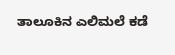ತಾಲೂಕಿನ ಎಲಿಮಲೆ ಕಡೆ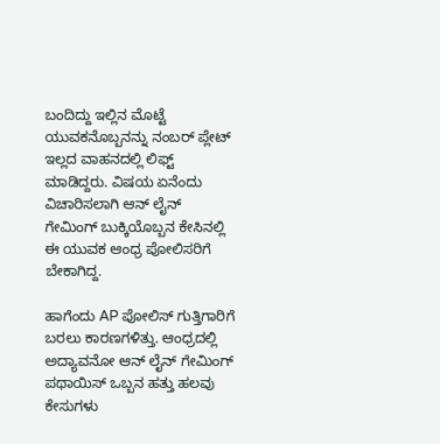ಬಂದಿದ್ದು ಇಲ್ಲಿನ ಮೊಟ್ಟೆ ಯುವಕನೊಬ್ಬನನ್ನು ನಂಬರ್ ಪ್ಲೇಟ್ ಇಲ್ಲದ ವಾಹನದಲ್ಲಿ ಲಿಫ್ಟ್ ಮಾಡಿದ್ದರು. ವಿಷಯ ಏನೆಂದು ವಿಚಾರಿಸಲಾಗಿ ಆನ್ ಲೈನ್ ಗೇಮಿಂಗ್ ಬುಕ್ಕಿಯೊಬ್ಬನ ಕೇಸಿನಲ್ಲಿ ಈ ಯುವಕ ಆಂಧ್ರ ಪೋಲಿಸರಿಗೆ ಬೇಕಾಗಿದ್ದ.

ಹಾಗೆಂದು AP ಪೋಲಿಸ್ ಗುತ್ತಿಗಾರಿಗೆ ಬರಲು ಕಾರಣಗಳಿತ್ತು. ಆಂಧ್ರದಲ್ಲಿ ಅದ್ಯಾವನೋ ಆನ್ ಲೈನ್ ಗೇಮಿಂಗ್ ಪಥಾಯಿಸ್ ಒಬ್ಬನ ಹತ್ತು ಹಲವು ಕೇಸುಗಳು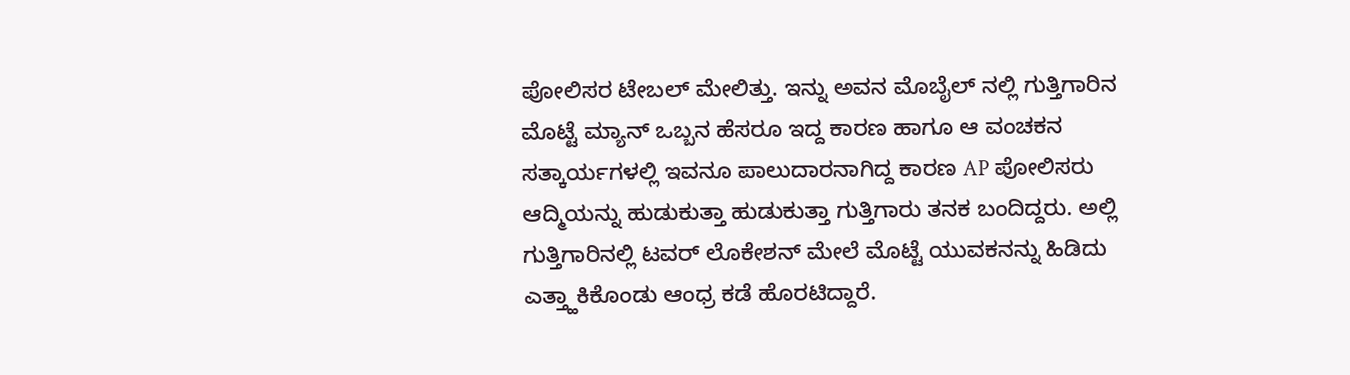ಪೋಲಿಸರ ಟೇಬಲ್ ಮೇಲಿತ್ತು. ಇನ್ನು ಅವನ ಮೊಬೈಲ್ ನಲ್ಲಿ ಗುತ್ತಿಗಾರಿನ ಮೊಟ್ಟೆ ಮ್ಯಾನ್ ಒಬ್ಬನ ಹೆಸರೂ ಇದ್ದ ಕಾರಣ ಹಾಗೂ ಆ ವಂಚಕನ ಸತ್ಕಾರ್ಯಗಳಲ್ಲಿ ಇವನೂ ಪಾಲುದಾರನಾಗಿದ್ದ ಕಾರಣ AP ಪೋಲಿಸರು ಆದ್ಮಿಯನ್ನು ಹುಡುಕುತ್ತಾ ಹುಡುಕುತ್ತಾ ಗುತ್ತಿಗಾರು ತನಕ ಬಂದಿದ್ದರು. ಅಲ್ಲಿ ಗುತ್ತಿಗಾರಿನಲ್ಲಿ ಟವರ್ ಲೊಕೇಶನ್ ಮೇಲೆ ಮೊಟ್ಟೆ ಯುವಕನನ್ನು ಹಿಡಿದು ಎತ್ತ್ಹಾಕಿಕೊಂಡು ಆಂಧ್ರ ಕಡೆ ಹೊರಟಿದ್ದಾರೆ.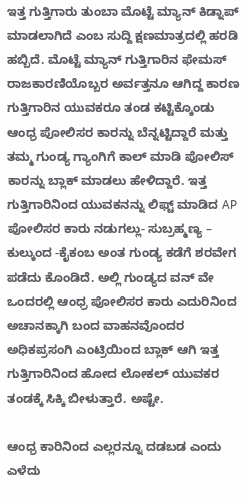ಇತ್ತ ಗುತ್ತಿಗಾರು ತುಂಬಾ ಮೊಟ್ಟೆ ಮ್ಯಾನ್ ಕಿಡ್ನಾಪ್ ಮಾಡಲಾಗಿದೆ ಎಂಬ ಸುದ್ದಿ ಕ್ಷಣಮಾತ್ರದಲ್ಲಿ ಹರಡಿ ಹಬ್ಬಿದೆ. ಮೊಟ್ಟೆ ಮ್ಯಾನ್ ಗುತ್ತಿಗಾರಿನ ಫೇಮಸ್ ರಾಜಕಾರಣಿಯೊಬ್ಬರ ಅರ್ವತ್ತನೂ ಆಗಿದ್ದ ಕಾರಣ ಗುತ್ತಿಗಾರಿನ ಯುವಕರೂ ತಂಡ ಕಟ್ಟಿಕ್ಕೊಂಡು ಆಂಧ್ರ ಪೋಲಿಸರ ಕಾರನ್ನು ಬೆನ್ನಟ್ಟಿದ್ದಾರೆ ಮತ್ತು ತಮ್ಮ ಗುಂಡ್ಯ ಗ್ಯಾಂಗಿಗೆ ಕಾಲ್ ಮಾಡಿ ಪೋಲಿಸ್ ಕಾರನ್ನು ಬ್ಲಾಕ್ ಮಾಡಲು ಹೇಳಿದ್ದಾರೆ. ಇತ್ತ ಗುತ್ತಿಗಾರಿನಿಂದ ಯುವಕನನ್ನು ಲಿಫ್ಟ್ ಮಾಡಿದ AP ಪೋಲಿಸರ ಕಾರು ನಡುಗಲ್ಲು- ಸುಬ್ರಹ್ಮಣ್ಯ – ಕುಲ್ಕುಂದ -ಕೈಕಂಬ ಅಂತ ಗುಂಡ್ಯ ಕಡೆಗೆ ಶರವೇಗ ಪಡೆದು ಕೊಂಡಿದೆ. ಅಲ್ಲಿ ಗುಂಡ್ಯದ ವನ್ ವೇ ಒಂದರಲ್ಲಿ ಆಂಧ್ರ ಪೋಲಿಸರ ಕಾರು ಎದುರಿನಿಂದ ಅಚಾನಕ್ಕಾಗಿ ಬಂದ ವಾಹನವೊಂದರ ಅಧಿಕಪ್ರಸಂಗಿ ಎಂಟ್ರಿಯಿಂದ ಬ್ಲಾಕ್ ಆಗಿ ಇತ್ತ ಗುತ್ತಿಗಾರಿನಿಂದ ಹೋದ ಲೋಕಲ್ ಯುವಕರ ತಂಡಕ್ಕೆ ಸಿಕ್ಕಿ ಬೀಳುತ್ತಾರೆ. ಅಷ್ಟೇ.

ಆಂಧ್ರ ಕಾರಿನಿಂದ ಎಲ್ಲರನ್ನೂ ದಡಬಡ ಎಂದು ಎಳೆದು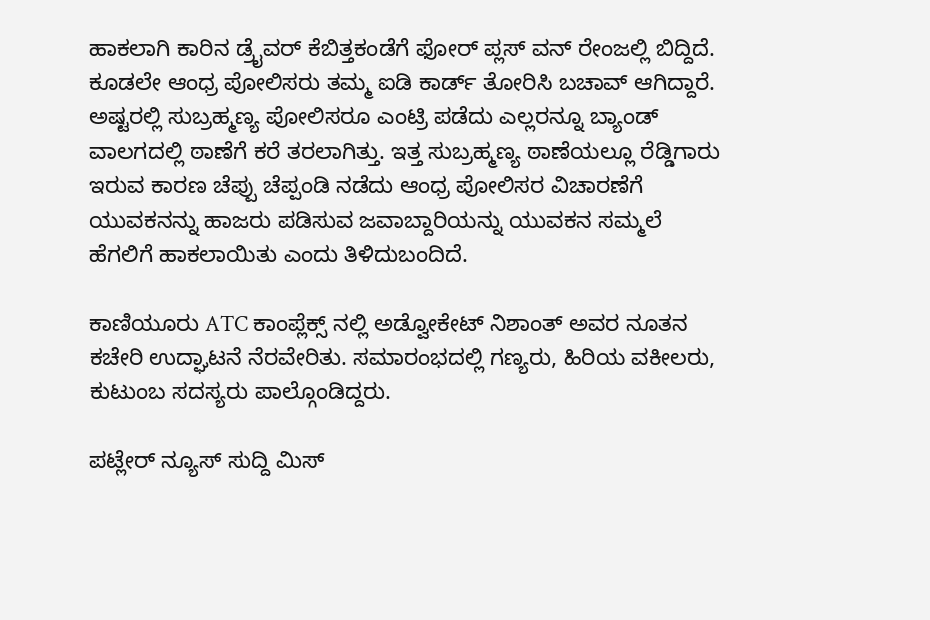ಹಾಕಲಾಗಿ ಕಾರಿನ ಡ್ರೈವರ್ ಕೆಬಿತ್ತಕಂಡೆಗೆ ಫೋರ್ ಪ್ಲಸ್ ವನ್ ರೇಂಜಲ್ಲಿ ಬಿದ್ದಿದೆ. ಕೂಡಲೇ ಆಂಧ್ರ ಪೋಲಿಸರು ತಮ್ಮ ಐಡಿ ಕಾರ್ಡ್ ತೋರಿಸಿ ಬಚಾವ್ ಆಗಿದ್ದಾರೆ. ಅಷ್ಟರಲ್ಲಿ ಸುಬ್ರಹ್ಮಣ್ಯ ಪೋಲಿಸರೂ ಎಂಟ್ರಿ ಪಡೆದು ಎಲ್ಲರನ್ನೂ ಬ್ಯಾಂಡ್ ವಾಲಗದಲ್ಲಿ ಠಾಣೆಗೆ ಕರೆ ತರಲಾಗಿತ್ತು. ಇತ್ತ ಸುಬ್ರಹ್ಮಣ್ಯ ಠಾಣೆಯಲ್ಲೂ ರೆಡ್ಡಿಗಾರು ಇರುವ ಕಾರಣ ಚೆಪ್ಪು ಚೆಪ್ಪಂಡಿ ನಡೆದು ಆಂಧ್ರ ಪೋಲಿಸರ ವಿಚಾರಣೆಗೆ ಯುವಕನನ್ನು ಹಾಜರು ಪಡಿಸುವ ಜವಾಬ್ದಾರಿಯನ್ನು ಯುವಕನ ಸಮ್ಮಲೆ ಹೆಗಲಿಗೆ ಹಾಕಲಾಯಿತು ಎಂದು ತಿಳಿದುಬಂದಿದೆ.

ಕಾಣಿಯೂರು ATC ಕಾಂಪ್ಲೆಕ್ಸ್ ನಲ್ಲಿ ಅಡ್ವೋಕೇಟ್ ನಿಶಾಂತ್ ಅವರ ನೂತನ ಕಚೇರಿ ಉದ್ಘಾಟನೆ ನೆರವೇರಿತು. ಸಮಾರಂಭದಲ್ಲಿ ಗಣ್ಯರು, ಹಿರಿಯ ವಕೀಲರು, ಕುಟುಂಬ ಸದಸ್ಯರು ಪಾಲ್ಗೊಂಡಿದ್ದರು.

ಪಟ್ಲೇರ್ ನ್ಯೂಸ್ ಸುದ್ದಿ ಮಿಸ್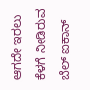ಆಗದೇ ಇರಲು ಕೆಳಗೆ ನೀಡಿರುವ ಬೆಲ್ ಐಕಾನ್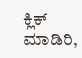ಕ್ಲಿಕ್ ಮಾಡಿರಿ,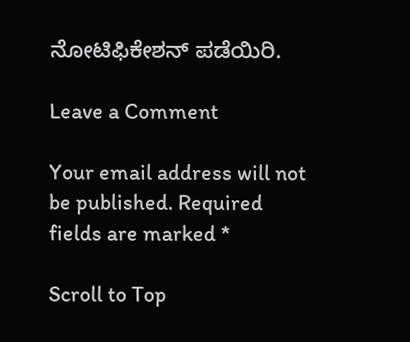ನೋಟಿಫಿಕೇಶನ್ ಪಡೆಯಿರಿ.

Leave a Comment

Your email address will not be published. Required fields are marked *

Scroll to Top